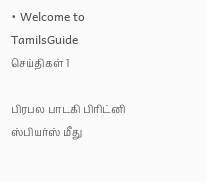• Welcome to TamilsGuide
செய்திகள் 1

பிரபல பாடகி பிரிட்னி ஸ்பியர்ஸ் மீது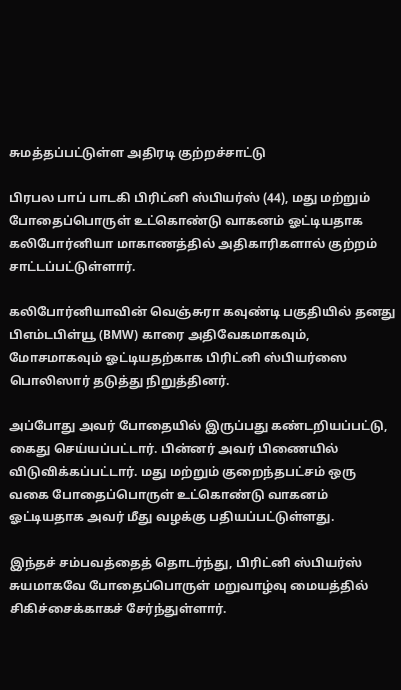சுமத்தப்பட்டுள்ள அதிரடி குற்றச்சாட்டு

பிரபல பாப் பாடகி பிரிட்னி ஸ்பியர்ஸ் (44), மது மற்றும் போதைப்பொருள் உட்கொண்டு வாகனம் ஓட்டியதாக கலிபோர்னியா மாகாணத்தில் அதிகாரிகளால் குற்றம் சாட்டப்பட்டுள்ளார்.

கலிபோர்னியாவின் வெஞ்சுரா கவுண்டி பகுதியில் தனது பிஎம்டபிள்யூ (BMW) காரை அதிவேகமாகவும், மோசமாகவும் ஓட்டியதற்காக பிரிட்னி ஸ்பியர்ஸை பொலிஸார் தடுத்து நிறுத்தினர்.

அப்போது அவர் போதையில் இருப்பது கண்டறியப்பட்டு, கைது செய்யப்பட்டார். பின்னர் அவர் பிணையில் விடுவிக்கப்பட்டார். மது மற்றும் குறைந்தபட்சம் ஒரு வகை போதைப்பொருள் உட்கொண்டு வாகனம் ஓட்டியதாக அவர் மீது வழக்கு பதியப்பட்டுள்ளது.

இந்தச் சம்பவத்தைத் தொடர்ந்து, பிரிட்னி ஸ்பியர்ஸ் சுயமாகவே போதைப்பொருள் மறுவாழ்வு மையத்தில் சிகிச்சைக்காகச் சேர்ந்துள்ளார்.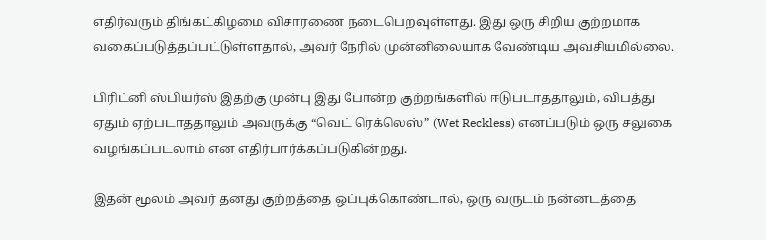எதிர்வரும் திங்கட்கிழமை விசாரணை நடைபெறவுள்ளது. இது ஒரு சிறிய குற்றமாக வகைப்படுத்தப்பட்டுள்ளதால், அவர் நேரில் முன்னிலையாக வேண்டிய அவசியமில்லை.

பிரிட்னி ஸ்பியர்ஸ் இதற்கு முன்பு இது போன்ற குற்றங்களில் ஈடுபடாததாலும், விபத்து ஏதும் ஏற்படாததாலும் அவருக்கு “வெட் ரெக்லெஸ்” (Wet Reckless) எனப்படும் ஒரு சலுகை வழங்கப்படலாம் என எதிர்பார்க்கப்படுகின்றது.

இதன் மூலம் அவர் தனது குற்றத்தை ஒப்புக்கொண்டால், ஒரு வருடம் நன்னடத்தை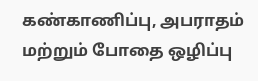கண்காணிப்பு, அபராதம் மற்றும் போதை ஒழிப்பு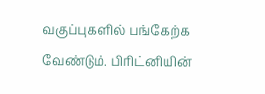வகுப்புகளில் பங்கேற்க வேண்டும். பிரிட்னியின்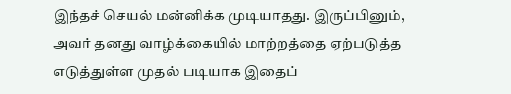இந்தச் செயல் மன்னிக்க முடியாதது. இருப்பினும், அவர் தனது வாழ்க்கையில் மாற்றத்தை ஏற்படுத்த எடுத்துள்ள முதல் படியாக இதைப்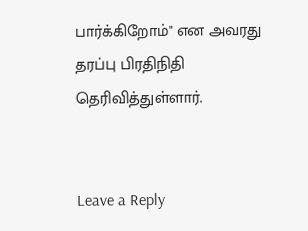பார்க்கிறோம்" என அவரது தரப்பு பிரதிநிதி தெரிவித்துள்ளார்.


Leave a Reply